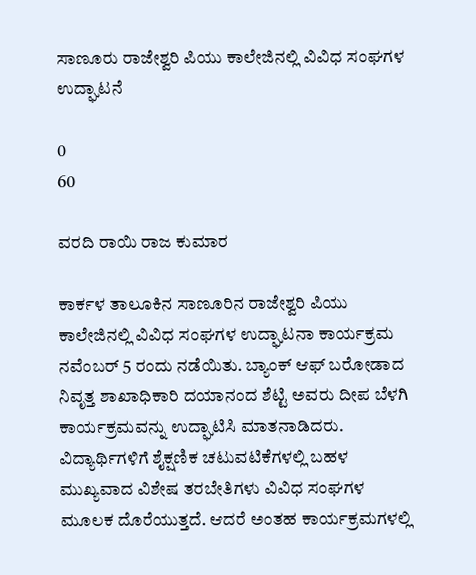ಸಾಣೂರು ರಾಜೇಶ್ವರಿ ಪಿಯು ಕಾಲೇಜಿನಲ್ಲಿ ವಿವಿಧ ಸಂಘಗಳ ಉದ್ಘಾಟನೆ

0
60

ವರದಿ ರಾಯಿ ರಾಜ ಕುಮಾರ

ಕಾರ್ಕಳ ತಾಲೂಕಿನ ಸಾಣೂರಿನ ರಾಜೇಶ್ವರಿ ಪಿಯು ಕಾಲೇಜಿನಲ್ಲಿ ವಿವಿಧ ಸಂಘಗಳ ಉದ್ಘಾಟನಾ ಕಾರ್ಯಕ್ರಮ ನವೆಂಬರ್ 5 ರಂದು ನಡೆಯಿತು. ಬ್ಯಾಂಕ್‌ ಆಫ್ ಬರೋಡಾದ ನಿವೃತ್ತ ಶಾಖಾಧಿಕಾರಿ ದಯಾನಂದ ಶೆಟ್ಟಿ ಅವರು ದೀಪ ಬೆಳಗಿ ಕಾರ್ಯಕ್ರಮವನ್ನು ಉದ್ಘಾಟಿಸಿ ಮಾತನಾಡಿದರು. ವಿದ್ಯಾರ್ಥಿಗಳಿಗೆ ಶೈಕ್ಷಣಿಕ ಚಟುವಟಿಕೆಗಳಲ್ಲಿ ಬಹಳ ಮುಖ್ಯವಾದ ವಿಶೇಷ ತರಬೇತಿಗಳು ವಿವಿಧ ಸಂಘಗಳ ಮೂಲಕ ದೊರೆಯುತ್ತದೆ. ಆದರೆ ಅಂತಹ ಕಾರ್ಯಕ್ರಮಗಳಲ್ಲಿ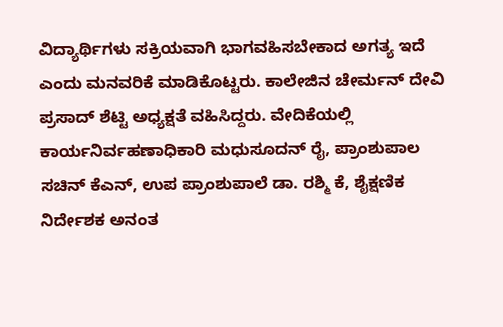ವಿದ್ಯಾರ್ಥಿಗಳು ಸಕ್ರಿಯವಾಗಿ ಭಾಗವಹಿಸಬೇಕಾದ ಅಗತ್ಯ ಇದೆ ಎಂದು ಮನವರಿಕೆ ಮಾಡಿಕೊಟ್ಟರು. ಕಾಲೇಜಿನ ಚೇರ್ಮನ್ ದೇವಿ ಪ್ರಸಾದ್ ಶೆಟ್ಟಿ ಅಧ್ಯಕ್ಷತೆ ವಹಿಸಿದ್ದರು. ವೇದಿಕೆಯಲ್ಲಿ ಕಾರ್ಯನಿರ್ವಹಣಾಧಿಕಾರಿ ಮಧುಸೂದನ್ ರೈ, ಪ್ರಾಂಶುಪಾಲ ಸಚಿನ್‌ ಕೆಎನ್, ಉಪ ಪ್ರಾಂಶುಪಾಲೆ ಡಾ. ರಶ್ಮಿ ಕೆ, ಶೈಕ್ಷಣಿಕ ನಿರ್ದೇಶಕ ಅನಂತ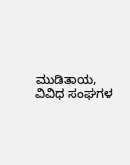ಮುಡಿತಾಯ, ವಿವಿಧ ಸಂಘಗಳ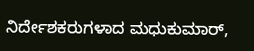ನಿರ್ದೇಶಕರುಗಳಾದ ಮಧುಕುಮಾ‌ರ್,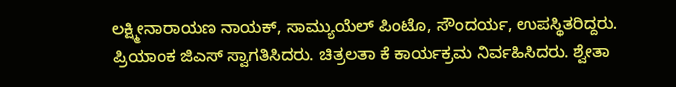ಲಕ್ಷ್ಮೀನಾರಾಯಣ ನಾಯಕ್‌, ಸಾಮ್ಯುಯೆಲ್ ಪಿಂಟೊ, ಸೌಂದರ್ಯ, ಉಪಸ್ಥಿತರಿದ್ದರು. ಪ್ರಿಯಾಂಕ ಜಿಎಸ್ ಸ್ವಾಗತಿಸಿದರು. ಚಿತ್ರಲತಾ ಕೆ ಕಾರ್ಯಕ್ರಮ ನಿರ್ವಹಿಸಿದರು. ಶ್ವೇತಾ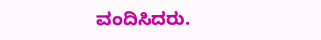ವಂದಿಸಿದರು.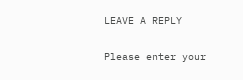LEAVE A REPLY

Please enter your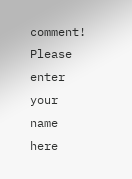comment!
Please enter your name here